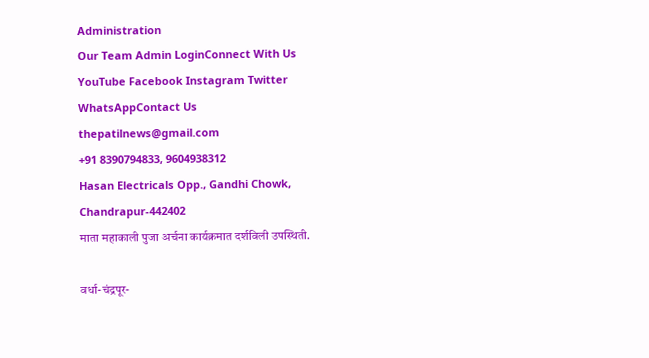Administration
Our Team Admin LoginConnect With Us
YouTube Facebook Instagram Twitter WhatsAppContact Us
thepatilnews@gmail.com
+91 8390794833, 9604938312
Hasan Electricals Opp., Gandhi Chowk, Chandrapur-442402
माता महाकाली पुजा अर्चना कार्यक्रमात दर्शविली उपस्थिती.

वर्धा-चंद्रपूर-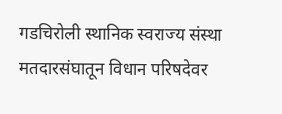गडचिरोली स्थानिक स्वराज्य संस्था मतदारसंघातून विधान परिषदेवर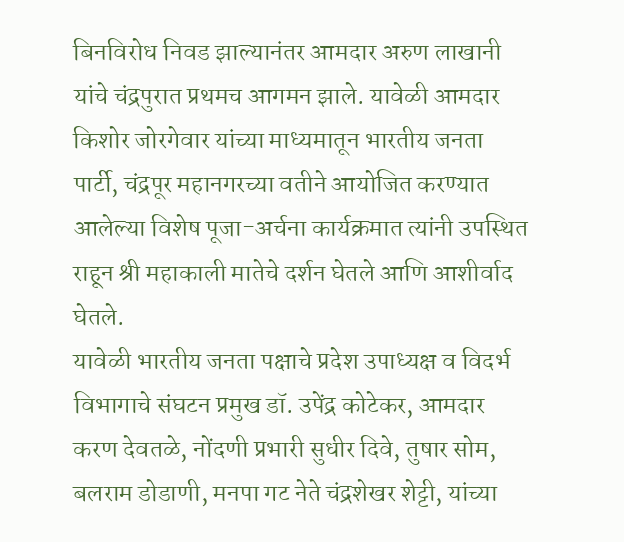बिनविरोध निवड झाल्यानंतर आमदार अरुण लाखानी यांचे चंद्रपुरात प्रथमच आगमन झाले. यावेळी आमदार किशोर जोरगेवार यांच्या माध्यमातून भारतीय जनता पार्टी, चंद्रपूर महानगरच्या वतीने आयोजित करण्यात आलेल्या विशेष पूजा-अर्चना कार्यक्रमात त्यांनी उपस्थित राहून श्री महाकाली मातेचे दर्शन घेतले आणि आशीर्वाद घेतले.
यावेळी भारतीय जनता पक्षाचे प्रदेश उपाध्यक्ष व विदर्भ विभागाचे संघटन प्रमुख डॉ. उपेंद्र कोटेकर, आमदार करण देवतळे, नोंदणी प्रभारी सुधीर दिवे, तुषार सोम, बलराम डोडाणी, मनपा गट नेते चंद्रशेखर शेट्टी, यांच्या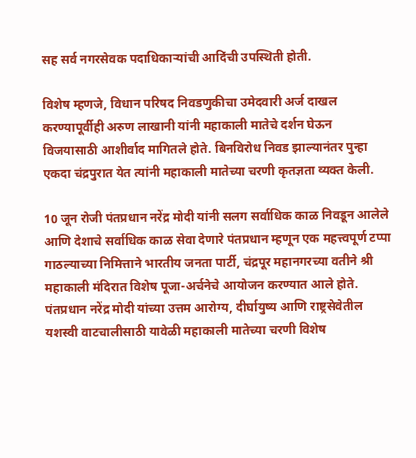सह सर्व नगरसेवक पदाधिकाऱ्यांची आदिंची उपस्थिती होती.

विशेष म्हणजे, विधान परिषद निवडणुकीचा उमेदवारी अर्ज दाखल करण्यापूर्वीही अरुण लाखानी यांनी महाकाली मातेचे दर्शन घेऊन विजयासाठी आशीर्वाद मागितले होते. बिनविरोध निवड झाल्यानंतर पुन्हा एकदा चंद्रपुरात येत त्यांनी महाकाली मातेच्या चरणी कृतज्ञता व्यक्त केली.

10 जून रोजी पंतप्रधान नरेंद्र मोदी यांनी सलग सर्वाधिक काळ निवडून आलेले आणि देशाचे सर्वाधिक काळ सेवा देणारे पंतप्रधान म्हणून एक महत्त्वपूर्ण टप्पा गाठल्याच्या निमित्ताने भारतीय जनता पार्टी, चंद्रपूर महानगरच्या वतीने श्री महाकाली मंदिरात विशेष पूजा-अर्चनेचे आयोजन करण्यात आले होते. पंतप्रधान नरेंद्र मोदी यांच्या उत्तम आरोग्य, दीर्घायुष्य आणि राष्ट्रसेवेतील यशस्वी वाटचालीसाठी यावेळी महाकाली मातेच्या चरणी विशेष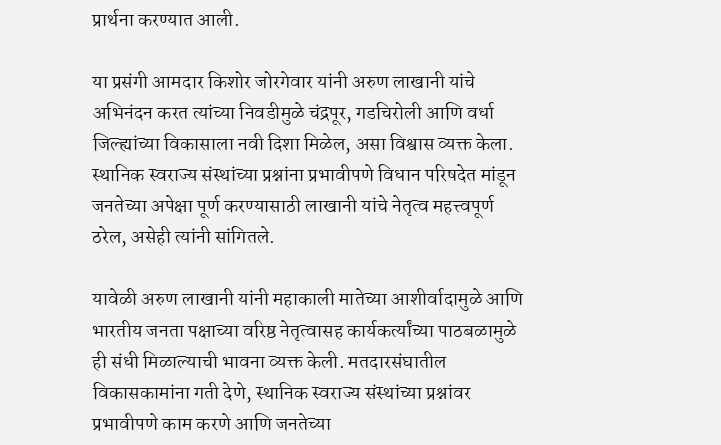प्रार्थना करण्यात आली.

या प्रसंगी आमदार किशोर जोरगेवार यांनी अरुण लाखानी यांचे अभिनंदन करत त्यांच्या निवडीमुळे चंद्रपूर, गडचिरोली आणि वर्धा जिल्ह्यांच्या विकासाला नवी दिशा मिळेल, असा विश्वास व्यक्त केला. स्थानिक स्वराज्य संस्थांच्या प्रश्नांना प्रभावीपणे विधान परिषदेत मांडून जनतेच्या अपेक्षा पूर्ण करण्यासाठी लाखानी यांचे नेतृत्व महत्त्वपूर्ण ठरेल, असेही त्यांनी सांगितले.

यावेळी अरुण लाखानी यांनी महाकाली मातेच्या आशीर्वादामुळे आणि भारतीय जनता पक्षाच्या वरिष्ठ नेतृत्वासह कार्यकर्त्यांच्या पाठबळामुळे ही संधी मिळाल्याची भावना व्यक्त केली. मतदारसंघातील विकासकामांना गती देणे, स्थानिक स्वराज्य संस्थांच्या प्रश्नांवर प्रभावीपणे काम करणे आणि जनतेच्या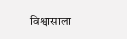विश्वासाला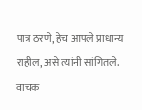पात्र ठरणे, हेच आपले प्राधान्य राहील, असे त्यांनी सांगितले.
वाचक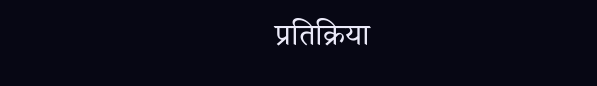प्रतिक्रिया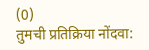(0)
तुमची प्रतिक्रिया नोंदवा: